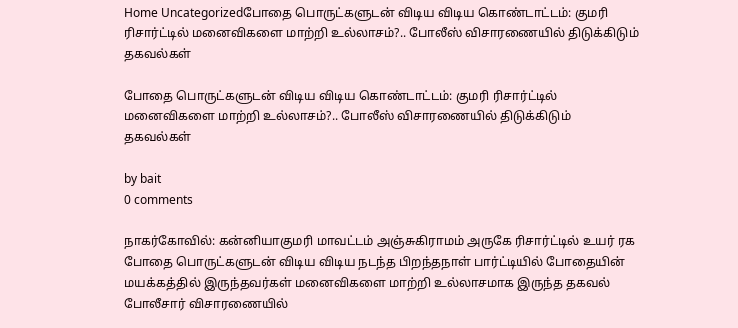Home Uncategorizedபோதை பொருட்களுடன் விடிய விடிய கொண்டாட்டம்: குமரி ரிசார்ட்டில் மனைவிகளை மாற்றி உல்லாசம்?.. போலீஸ் விசாரணையில் திடுக்கிடும் தகவல்கள்

போதை பொருட்களுடன் விடிய விடிய கொண்டாட்டம்: குமரி ரிசார்ட்டில் மனைவிகளை மாற்றி உல்லாசம்?.. போலீஸ் விசாரணையில் திடுக்கிடும் தகவல்கள்

by bait
0 comments

நாகர்கோவில்: கன்னியாகுமரி மாவட்டம் அஞ்சுகிராமம் அருகே ரிசார்ட்டில் உயர் ரக போதை பொருட்களுடன் விடிய விடிய நடந்த பிறந்தநாள் பார்ட்டியில் போதையின் மயக்கத்தில் இருந்தவர்கள் மனைவிகளை மாற்றி உல்லாசமாக இருந்த தகவல் போலீசார் விசாரணையில்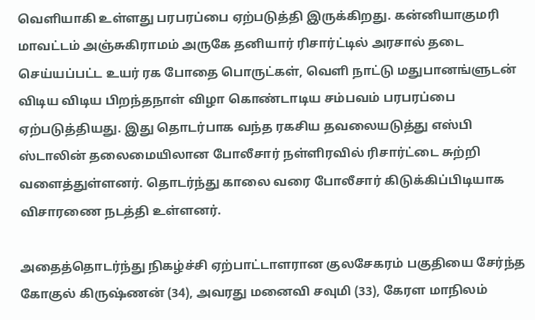வெளியாகி உள்ளது பரபரப்பை ஏற்படுத்தி இருக்கிறது. கன்னியாகுமரி மாவட்டம் அஞ்சுகிராமம் அருகே தனியார் ரிசார்ட்டில் அரசால் தடை செய்யப்பட்ட உயர் ரக போதை பொருட்கள், வெளி நாட்டு மதுபானங்ளுடன் விடிய விடிய பிறந்தநாள் விழா கொண்டாடிய சம்பவம் பரபரப்பை ஏற்படுத்தியது. இது தொடர்பாக வந்த ரகசிய தவலையடுத்து எஸ்பி ஸ்டாலின் தலைமையிலான போலீசார் நள்ளிரவில் ரிசார்ட்டை சுற்றி வளைத்துள்ளனர். தொடர்ந்து காலை வரை போலீசார் கிடுக்கிப்பிடியாக விசாரணை நடத்தி உள்ளனர்.

அதைத்தொடர்ந்து நிகழ்ச்சி ஏற்பாட்டாளரான குலசேகரம் பகுதியை சேர்ந்த கோகுல் கிருஷ்ணன் (34), அவரது மனைவி சவுமி (33), கேரள மாநிலம்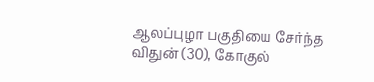ஆலப்புழா பகுதியை சேர்ந்த விதுன் (30), கோகுல்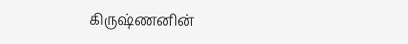கிருஷ்ணனின்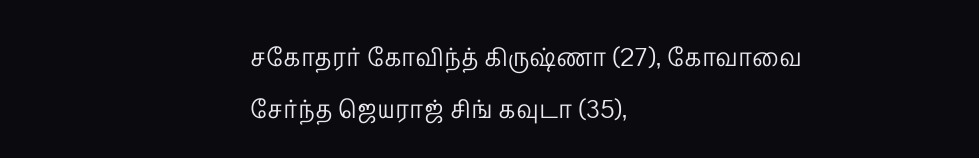சகோதரர் கோவிந்த் கிருஷ்ணா (27), கோவாவை சேர்ந்த ஜெயராஜ் சிங் கவுடா (35),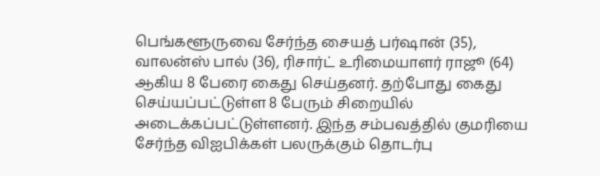பெங்களூருவை சேர்ந்த சையத் பர்ஷான் (35), வாலன்ஸ் பால் (36), ரிசார்ட் உரிமையாளர் ராஜூ (64) ஆகிய 8 பேரை கைது செய்தனர். தற்போது கைது செய்யப்பட்டுள்ள 8 பேரும் சிறையில் அடைக்கப்பட்டுள்ளனர். இந்த சம்பவத்தில் குமரியை சேர்ந்த விஐபிக்கள் பலருக்கும் தொடர்பு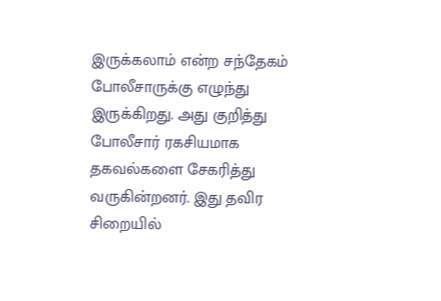இருக்கலாம் என்ற சந்தேகம் போலீசாருக்கு எழுந்து இருக்கிறது. அது குறித்து போலீசார் ரகசியமாக தகவல்களை சேகரித்து வருகின்றனர். இது தவிர சிறையில்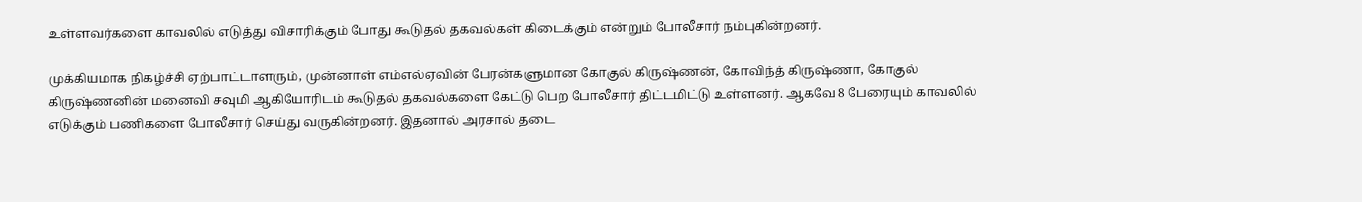உள்ளவர்களை காவலில் எடுத்து விசாரிக்கும் போது கூடுதல் தகவல்கள் கிடைக்கும் என்றும் போலீசார் நம்புகின்றனர்.

முக்கியமாக நிகழ்ச்சி ஏற்பாட்டாளரும், முன்னாள் எம்எல்ஏவின் பேரன்களுமான கோகுல் கிருஷ்ணன், கோவிந்த் கிருஷ்ணா, கோகுல் கிருஷ்ணனின் மனைவி சவுமி ஆகியோரிடம் கூடுதல் தகவல்களை கேட்டு பெற போலீசார் திட்டமிட்டு உள்ளனர். ஆகவே 8 பேரையும் காவலில் எடுக்கும் பணிகளை போலீசார் செய்து வருகின்றனர். இதனால் அரசால் தடை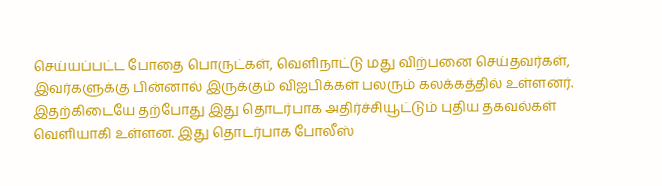செய்யப்பட்ட போதை பொருட்கள், வெளிநாட்டு மது விற்பனை செய்தவர்கள், இவர்களுக்கு பின்னால் இருக்கும் விஐபிக்கள் பலரும் கலக்கத்தில் உள்ளனர். இதற்கிடையே தற்போது இது தொடர்பாக அதிர்ச்சியூட்டும் புதிய தகவல்கள் வெளியாகி உள்ளன. இது தொடர்பாக போலீஸ்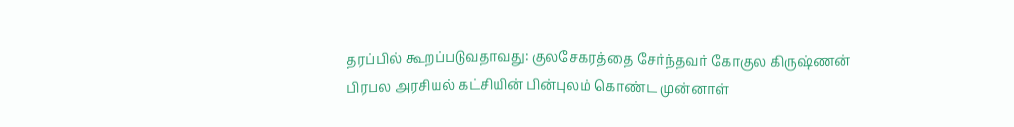தரப்பில் கூறப்படுவதாவது: குலசேகரத்தை சேர்ந்தவர் கோகுல கிருஷ்ணன் பிரபல அரசியல் கட்சியின் பின்புலம் கொண்ட முன்னாள்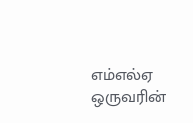எம்எல்ஏ ஒருவரின்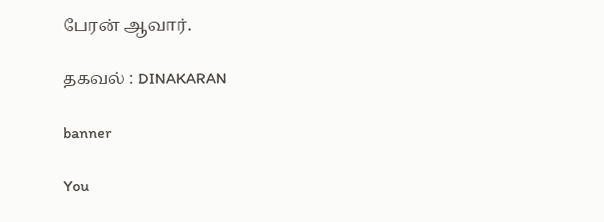பேரன் ஆவார்.

தகவல் : DINAKARAN

banner

You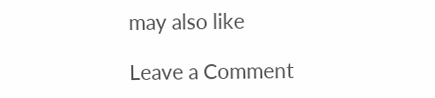may also like

Leave a Comment